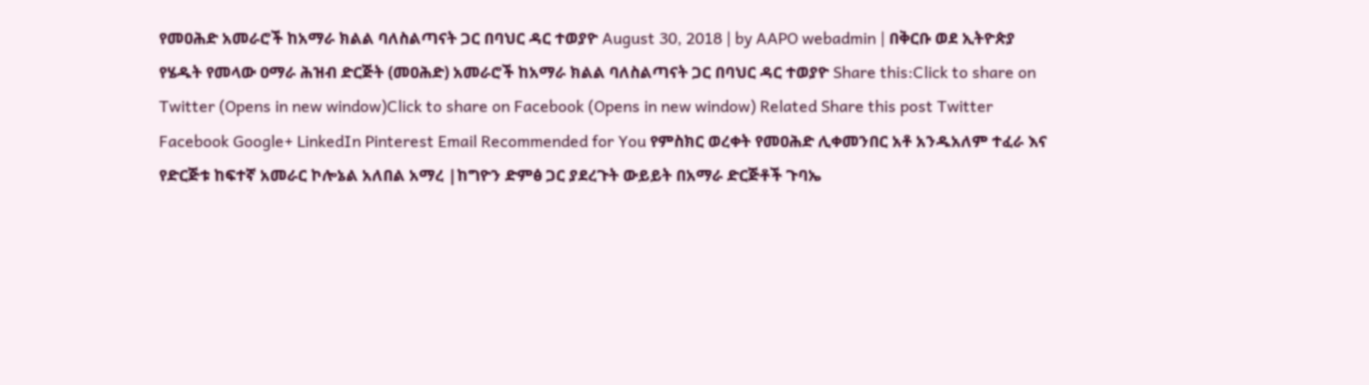የመዐሕድ አመራሮች ከአማራ ክልል ባለስልጣናት ጋር በባህር ዳር ተወያዮ August 30, 2018 | by AAPO webadmin | በቅርቡ ወደ ኢትዮጵያ የሄዱት የመላው ዐማራ ሕዝብ ድርጅት (መዐሕድ) አመራሮች ከአማራ ክልል ባለስልጣናት ጋር በባህር ዳር ተወያዮ Share this:Click to share on Twitter (Opens in new window)Click to share on Facebook (Opens in new window) Related Share this post Twitter Facebook Google+ LinkedIn Pinterest Email Recommended for You የምስክር ወረቀት የመዐሕድ ሊቀመንበር አቶ አንዱአለም ተፈራ እና የድርጅቱ ከፍተኛ አመራር ኮሎኔል አለበል አማረ |ከግዮን ድምፅ ጋር ያደረጉት ውይይት በአማራ ድርጅቶች ጉባኤ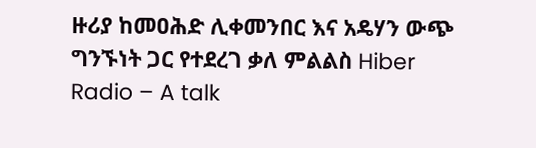ዙሪያ ከመዐሕድ ሊቀመንበር እና አዴሃን ውጭ ግንኙነት ጋር የተደረገ ቃለ ምልልስ Hiber Radio – A talk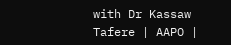with Dr Kassaw Tafere | AAPO |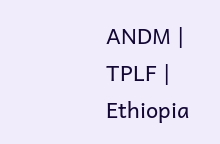ANDM | TPLF | Ethiopia